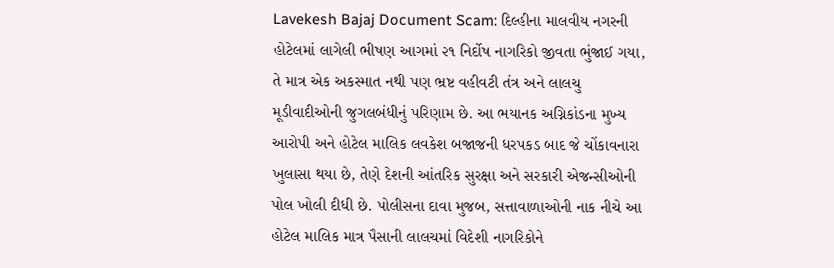Lavekesh Bajaj Document Scam: દિલ્હીના માલવીય નગરની હોટેલમાં લાગેલી ભીષણ આગમાં ૨૧ નિર્દોષ નાગરિકો જીવતા ભુંજાઈ ગયા, તે માત્ર એક અકસ્માત નથી પણ ભ્રષ્ટ વહીવટી તંત્ર અને લાલચુ મૂડીવાદીઓની જુગલબંધીનું પરિણામ છે. આ ભયાનક અગ્નિકાંડના મુખ્ય આરોપી અને હોટેલ માલિક લવકેશ બજાજની ધરપકડ બાદ જે ચોંકાવનારા ખુલાસા થયા છે, તેણે દેશની આંતરિક સુરક્ષા અને સરકારી એજન્સીઓની પોલ ખોલી દીધી છે. પોલીસના દાવા મુજબ, સત્તાવાળાઓની નાક નીચે આ હોટેલ માલિક માત્ર પૈસાની લાલચમાં વિદેશી નાગરિકોને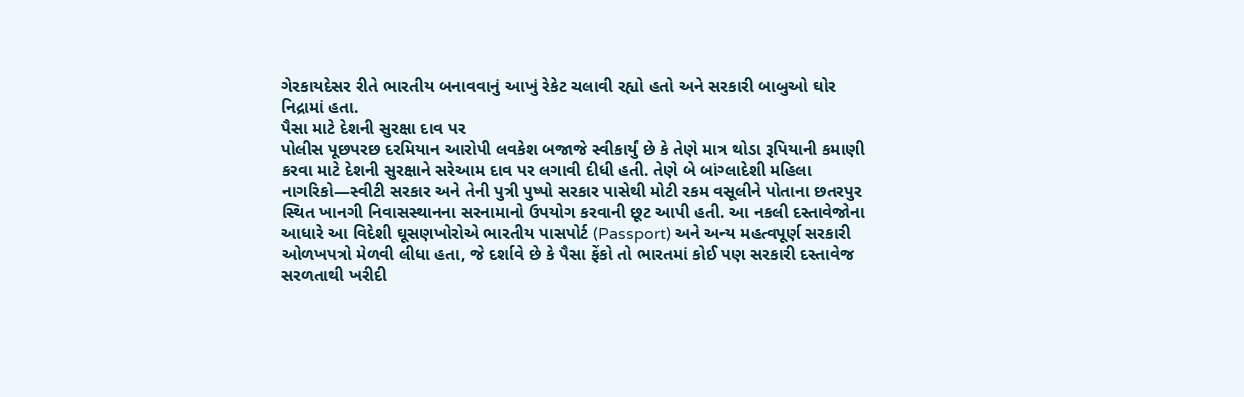ગેરકાયદેસર રીતે ભારતીય બનાવવાનું આખું રેકેટ ચલાવી રહ્યો હતો અને સરકારી બાબુઓ ઘોર નિદ્રામાં હતા.
પૈસા માટે દેશની સુરક્ષા દાવ પર
પોલીસ પૂછપરછ દરમિયાન આરોપી લવકેશ બજાજે સ્વીકાર્યું છે કે તેણે માત્ર થોડા રૂપિયાની કમાણી કરવા માટે દેશની સુરક્ષાને સરેઆમ દાવ પર લગાવી દીધી હતી. તેણે બે બાંગ્લાદેશી મહિલા નાગરિકો—સ્વીટી સરકાર અને તેની પુત્રી પુષ્પો સરકાર પાસેથી મોટી રકમ વસૂલીને પોતાના છતરપુર સ્થિત ખાનગી નિવાસસ્થાનના સરનામાનો ઉપયોગ કરવાની છૂટ આપી હતી. આ નકલી દસ્તાવેજોના આધારે આ વિદેશી ઘૂસણખોરોએ ભારતીય પાસપોર્ટ (Passport) અને અન્ય મહત્વપૂર્ણ સરકારી ઓળખપત્રો મેળવી લીધા હતા, જે દર્શાવે છે કે પૈસા ફેંકો તો ભારતમાં કોઈ પણ સરકારી દસ્તાવેજ સરળતાથી ખરીદી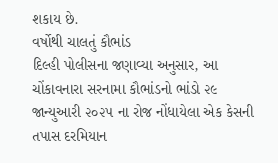શકાય છે.
વર્ષોથી ચાલતું કૌભાંડ
દિલ્હી પોલીસના જણાવ્યા અનુસાર, આ ચોંકાવનારા સરનામા કૌભાંડનો ભાંડો ૨૯ જાન્યુઆરી ૨૦૨૫ ના રોજ નોંધાયેલા એક કેસની તપાસ દરમિયાન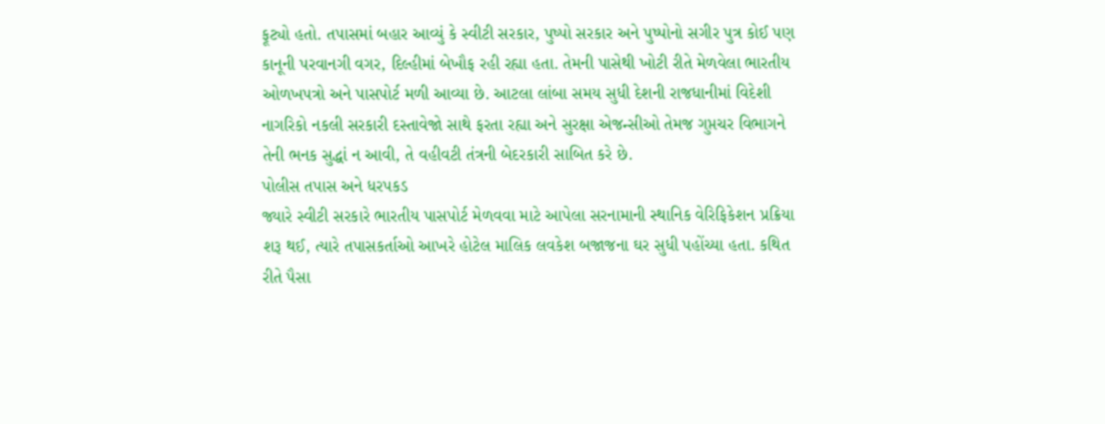ફૂટ્યો હતો. તપાસમાં બહાર આવ્યું કે સ્વીટી સરકાર, પુષ્પો સરકાર અને પુષ્પોનો સગીર પુત્ર કોઈ પણ કાનૂની પરવાનગી વગર, દિલ્હીમાં બેખૌફ રહી રહ્યા હતા. તેમની પાસેથી ખોટી રીતે મેળવેલા ભારતીય ઓળખપત્રો અને પાસપોર્ટ મળી આવ્યા છે. આટલા લાંબા સમય સુધી દેશની રાજધાનીમાં વિદેશી નાગરિકો નકલી સરકારી દસ્તાવેજો સાથે ફરતા રહ્યા અને સુરક્ષા એજન્સીઓ તેમજ ગુપ્તચર વિભાગને તેની ભનક સુદ્ધાં ન આવી, તે વહીવટી તંત્રની બેદરકારી સાબિત કરે છે.
પોલીસ તપાસ અને ધરપકડ
જ્યારે સ્વીટી સરકારે ભારતીય પાસપોર્ટ મેળવવા માટે આપેલા સરનામાની સ્થાનિક વેરિફિકેશન પ્રક્રિયા શરૂ થઈ, ત્યારે તપાસકર્તાઓ આખરે હોટેલ માલિક લવકેશ બજાજના ઘર સુધી પહોંચ્યા હતા. કથિત રીતે પૈસા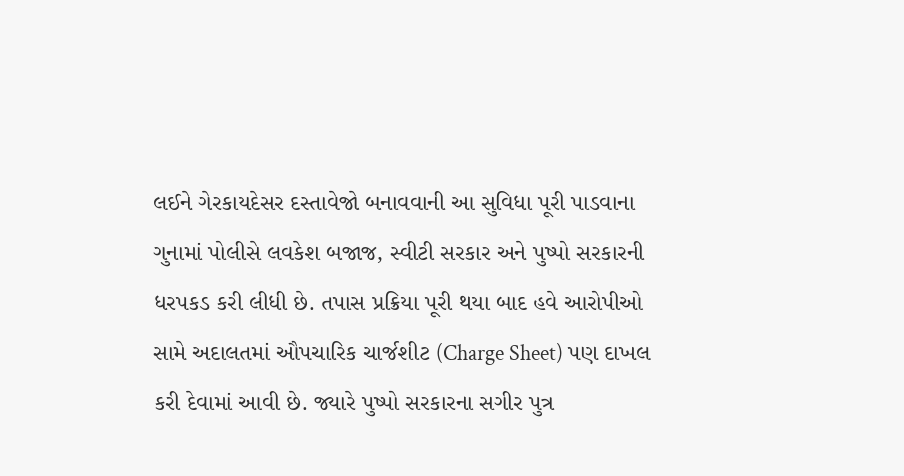લઈને ગેરકાયદેસર દસ્તાવેજો બનાવવાની આ સુવિધા પૂરી પાડવાના ગુનામાં પોલીસે લવકેશ બજાજ, સ્વીટી સરકાર અને પુષ્પો સરકારની ધરપકડ કરી લીધી છે. તપાસ પ્રક્રિયા પૂરી થયા બાદ હવે આરોપીઓ સામે અદાલતમાં ઔપચારિક ચાર્જશીટ (Charge Sheet) પણ દાખલ કરી દેવામાં આવી છે. જ્યારે પુષ્પો સરકારના સગીર પુત્ર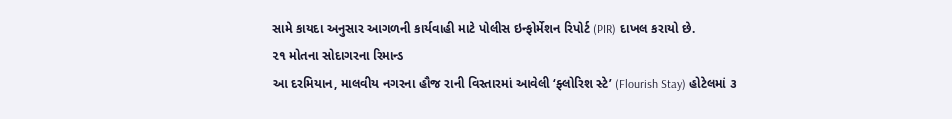સામે કાયદા અનુસાર આગળની કાર્યવાહી માટે પોલીસ ઇન્ફોર્મેશન રિપોર્ટ (PIR) દાખલ કરાયો છે.
૨૧ મોતના સોદાગરના રિમાન્ડ
આ દરમિયાન, માલવીય નગરના હૌજ રાની વિસ્તારમાં આવેલી ‘ફ્લોરિશ સ્ટે’ (Flourish Stay) હોટેલમાં ૩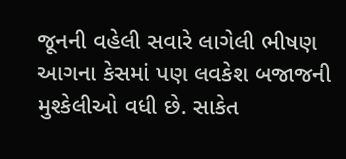જૂનની વહેલી સવારે લાગેલી ભીષણ આગના કેસમાં પણ લવકેશ બજાજની મુશ્કેલીઓ વધી છે. સાકેત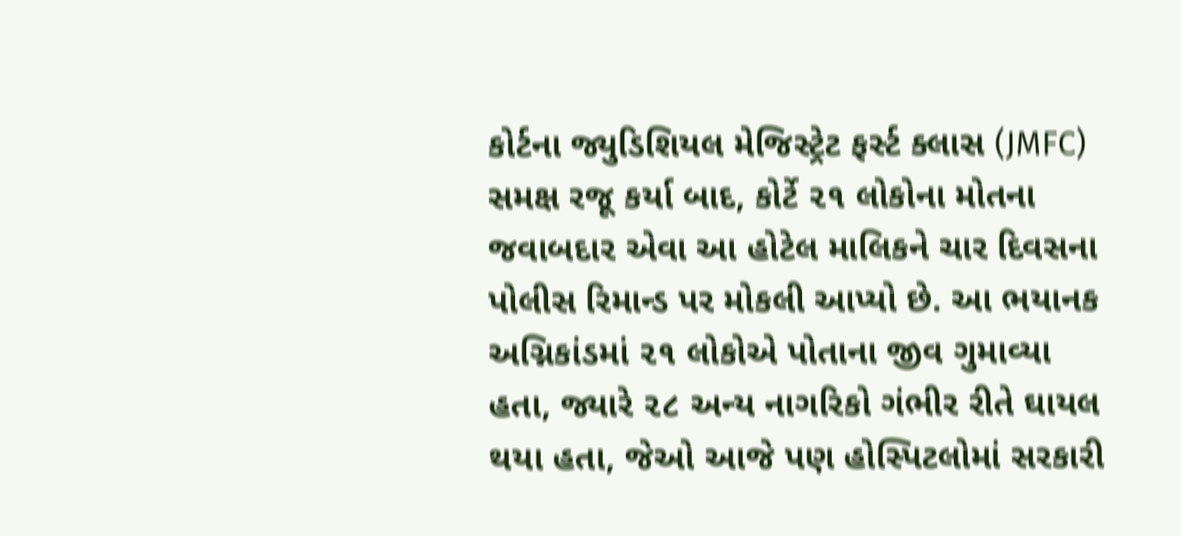કોર્ટના જ્યુડિશિયલ મેજિસ્ટ્રેટ ફર્સ્ટ ક્લાસ (JMFC) સમક્ષ રજૂ કર્યા બાદ, કોર્ટે ૨૧ લોકોના મોતના જવાબદાર એવા આ હોટેલ માલિકને ચાર દિવસના પોલીસ રિમાન્ડ પર મોકલી આપ્યો છે. આ ભયાનક અગ્નિકાંડમાં ૨૧ લોકોએ પોતાના જીવ ગુમાવ્યા હતા, જ્યારે ૨૮ અન્ય નાગરિકો ગંભીર રીતે ઘાયલ થયા હતા, જેઓ આજે પણ હોસ્પિટલોમાં સરકારી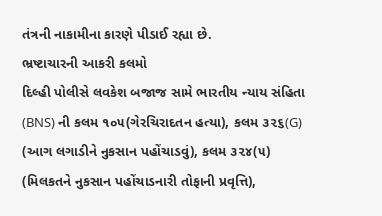તંત્રની નાકામીના કારણે પીડાઈ રહ્યા છે.
ભ્રષ્ટાચારની આકરી કલમો
દિલ્હી પોલીસે લવકેશ બજાજ સામે ભારતીય ન્યાય સંહિતા (BNS) ની કલમ ૧૦૫(ગેરચિરાદતન હત્યા), કલમ ૩૨૬(G) (આગ લગાડીને નુકસાન પહોંચાડવું), કલમ ૩૨૪(૫) (મિલકતને નુકસાન પહોંચાડનારી તોફાની પ્રવૃત્તિ),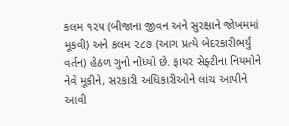કલમ ૧૨૫ (બીજાના જીવન અને સુરક્ષાને જોખમમાં મૂકવી) અને કલમ ૨૮૭ (આગ પ્રત્યે બેદરકારીભર્યું વર્તન) હેઠળ ગુનો નોંધ્યો છે. ફાયર સેફ્ટીના નિયમોને નેવે મૂકીને, સરકારી અધિકારીઓને લાંચ આપીને આવી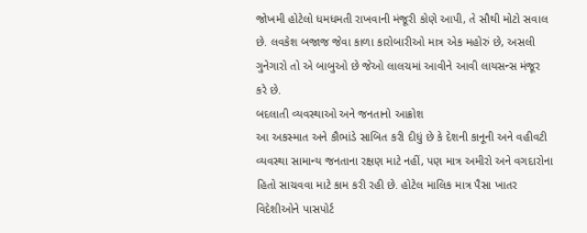જોખમી હોટેલો ધમધમતી રાખવાની મંજૂરી કોણે આપી, તે સૌથી મોટો સવાલ છે. લવકેશ બજાજ જેવા કાળા કારોબારીઓ માત્ર એક મહોરું છે, અસલી ગુનેગારો તો એ બાબુઓ છે જેઓ લાલચમાં આવીને આવી લાયસન્સ મંજૂર કરે છે.
બદલાતી વ્યવસ્થાઓ અને જનતાનો આક્રોશ
આ અકસ્માત અને કૌભાંડે સાબિત કરી દીધું છે કે દેશની કાનૂની અને વહીવટી વ્યવસ્થા સામાન્ય જનતાના રક્ષણ માટે નહીં, પણ માત્ર અમીરો અને વગદારોના હિતો સાચવવા માટે કામ કરી રહી છે. હોટેલ માલિક માત્ર પૈસા ખાતર વિદેશીઓને પાસપોર્ટ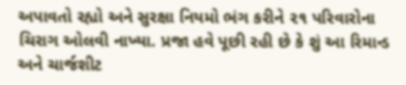અપાવતો રહ્યો અને સુરક્ષા નિયમો ભંગ કરીને ૨૧ પરિવારોના ચિરાગ ઓલવી નાખ્યા. પ્રજા હવે પૂછી રહી છે કે શું આ રિમાન્ડ અને ચાર્જશીટ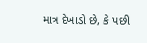માત્ર દેખાડો છે, કે પછી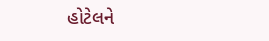હોટેલને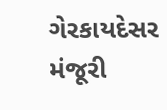ગેરકાયદેસર મંજૂરી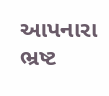આપનારા ભ્રષ્ટ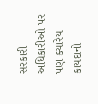સરકારી અધિકારીઓ પર પણ ક્યારેય કાયદાનો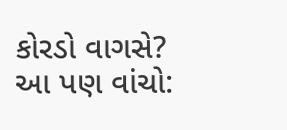કોરડો વાગસે?
આ પણ વાંચો: